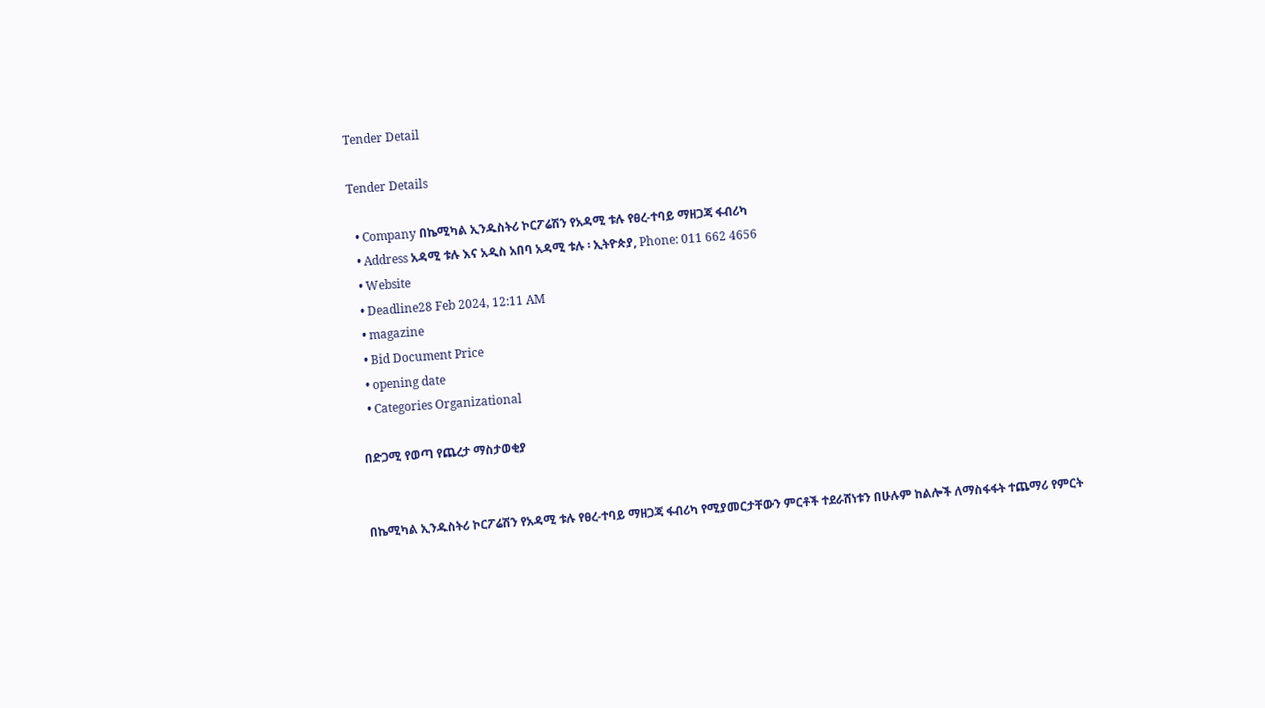Tender Detail

Tender Details

  • Company በኬሚካል ኢንዱስትሪ ኮርፖሬሽን የአዳሚ ቱሉ የፀረ-ተባይ ማዘጋጃ ፋብሪካ
  • Address አዳሚ ቱሉ እና አዲስ አበባ አዳሚ ቱሉ ፡ ኢትዮጵያ, Phone: 011 662 4656
  • Website
  • Deadline28 Feb 2024, 12:11 AM
  • magazine
  • Bid Document Price
  • opening date
  • Categories Organizational

በድጋሚ የወጣ የጨረታ ማስታወቂያ


በኬሚካል ኢንዱስትሪ ኮርፖሬሽን የአዳሚ ቱሉ የፀረ-ተባይ ማዘጋጃ ፋብሪካ የሚያመርታቸውን ምርቶች ተደራሸነቱን በሁሉም ከልሎች ለማስፋፋት ተጨማሪ የምርት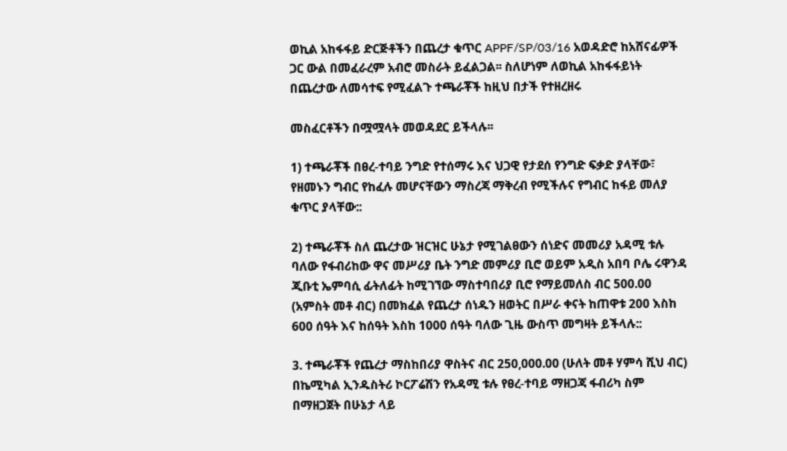ወኪል አከፋፋይ ድርጅቶችን በጨረታ ቁጥር APPF/SP/03/16 አወዳድሮ ከአሸናፊዎች ጋር ውል በመፈራረም አብሮ መስራት ይፈልጋል፡፡ ስለሆነም ለወኪል አከፋፋይነት በጨረታው ለመሳተፍ የሚፈልጉ ተጫራቾች ከዚህ በታች የተዘረዘሩ

መስፈርቶችን በሟሟላት መወዳደር ይችላሉ፡፡

1) ተጫራቾች በፀረ-ተባይ ንግድ የተሰማሩ እና ህጋዊ የታደሰ የንግድ ፍቃድ ያላቸው፣ የዘመኑን ግብር የከፈሉ መሆናቸውን ማስረጃ ማቅረብ የሚችሉና የግብር ከፋይ መለያ ቁጥር ያላቸው::

2) ተጫራቾች ስለ ጨረታው ዝርዝር ሁኔታ የሚገልፀውን ሰነድና መመሪያ አዳሚ ቱሉ ባለው የፋብሪከው ዋና መሥሪያ ቤት ንግድ መምሪያ ቢሮ ወይም አዲስ አበባ ቦሌ ሩዋንዳ ጂቡቲ ኤምባሲ ፊትለፊት ከሚገኘው ማስተባበሪያ ቢሮ የማይመለስ ብር 500.00 (አምስት መቶ ብር) በመክፈል የጨረታ ሰነዱን ዘወትር በሥራ ቀናት ከጠዋቱ 200 እስከ 600 ሰዓት እና ከሰዓት እስከ 1000 ሰዓት ባለው ጊዜ ውስጥ መግዛት ይችላሉ::

3. ተጫራቾች የጨረታ ማስከበሪያ ዋስትና ብር 250,000.00 (ሁለት መቶ ሃምሳ ሺህ ብር) በኬሚካል ኢንዱስትሪ ኮርፖሬሽን የአዳሚ ቱሉ የፀረ-ተባይ ማዘጋጃ ፋብሪካ ስም በማዘጋጀት በሁኔታ ላይ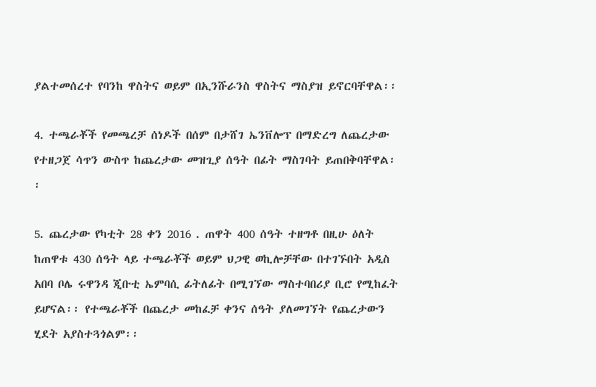ያልተመሰረተ የባንከ ዋስትና ወይም በኢንሹራንስ ዋስትና ማስያዝ ይኖርባቸዋል፡፡

4. ተጫራቾች የመጫረቻ ሰነዶች በሰም በታሸገ ኤንቨሎፕ በማድረግ ለጨረታው የተዘጋጀ ሳጥን ውስጥ ከጨረታው መዝጊያ ሰዓት በፊት ማስገባት ይጠበቅባቸዋል፡፡

5. ጨረታው የካቲት 28 ቀን 2016 . ጠዋት 400 ሰዓት ተዘግቶ በዚሁ ዕለት ከጠዋቱ 430 ሰዓት ላይ ተጫራቾች ወይም ህጋዊ ወኪሎቻቸው በተገኙበት አዲስ አበባ ቦሌ ሩዋንዳ ጂቡቲ ኤምባሲ ፊትለፊት በሚገኘው ማስተባበሪያ ቢሮ የሚከፈት ይሆናል፡፡ የተጫራቾች በጨረታ መከፈቻ ቀንና ሰዓት ያለመገኘት የጨረታውን ሂደት አያስተጓጎልም፡፡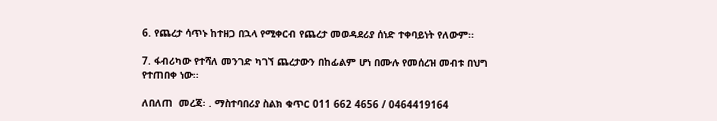6. የጨረታ ሳጥኑ ከተዘጋ በኋላ የሚቀርብ የጨረታ መወዳደሪያ ሰነድ ተቀባይነት የለውም፡፡

7. ፋብሪካው የተሻለ መንገድ ካገኘ ጨረታውን በከፊልም ሆነ በሙሉ የመሰረዝ መብቱ በህግ የተጠበቀ ነው፡፡

ለበለጠ  መረጃ፡ . ማስተባበሪያ ስልክ ቁጥር 011 662 4656 / 0464419164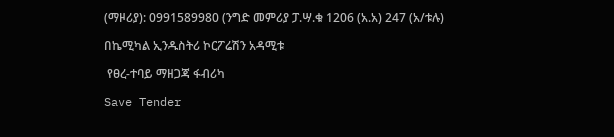(ማዞሪያ): 0991589980 (ንግድ መምሪያ ፓ.ሣ.ቁ 1206 (አ.አ) 247 (አ/ቱሉ)

በኬሚካል ኢንዱስትሪ ኮርፖሬሽን አዳሚቱ

 የፀረ-ተባይ ማዘጋጃ ፋብሪካ

Save Tender